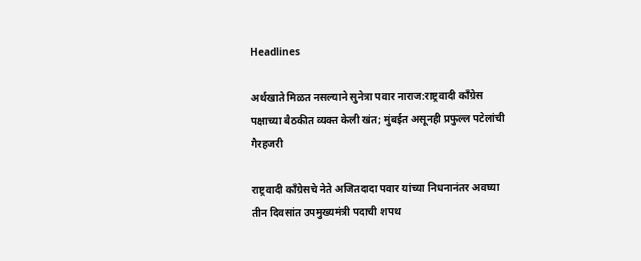Headlines

अर्थखाते मिळत नसल्याने सुनेत्रा पवार नाराज:राष्ट्रवादी कॉंग्रेस पक्षाच्या बैठकीत व्यक्त केली खंत; मुंबईत असूनही प्रफुल्ल पटेलांची गैरहजरी

राष्ट्रवादी काँग्रेसचे नेते अजितदादा पवार यांच्या निधनानंतर अवघ्या तीन दिवसांत उपमुख्यमंत्री पदाची शपथ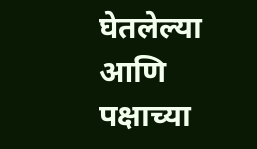घेतलेल्या आणि पक्षाच्या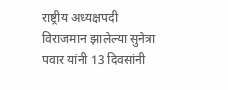राष्ट्रीय अध्यक्षपदी विराजमान झालेल्या सुनेत्रा पवार यांनी 13 दिवसांनी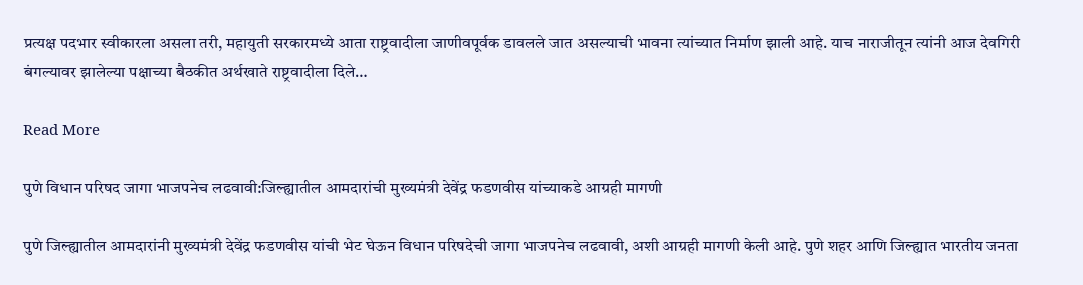प्रत्यक्ष पदभार स्वीकारला असला तरी, महायुती सरकारमध्ये आता राष्ट्रवादीला जाणीवपूर्वक डावलले जात असल्याची भावना त्यांच्यात निर्माण झाली आहे. याच नाराजीतून त्यांनी आज देवगिरी बंगल्यावर झालेल्या पक्षाच्या बैठकीत अर्थखाते राष्ट्रवादीला दिले…

Read More

पुणे विधान परिषद जागा भाजपनेच लढवावी:जिल्ह्यातील आमदारांची मुख्यमंत्री देवेंद्र फडणवीस यांच्याकडे आग्रही मागणी

पुणे जिल्ह्यातील आमदारांनी मुख्यमंत्री देवेंद्र फडणवीस यांची भेट घेऊन विधान परिषदेची जागा भाजपनेच लढवावी, अशी आग्रही मागणी केली आहे. पुणे शहर आणि जिल्ह्यात भारतीय जनता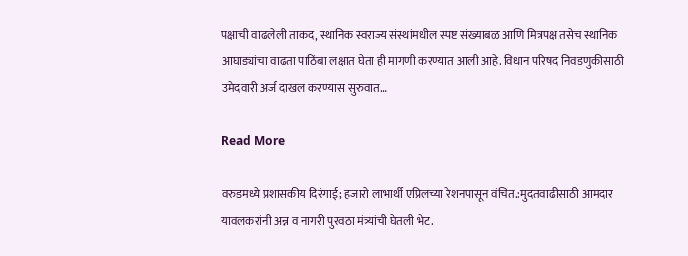पक्षाची वाढलेली ताकद, स्थानिक स्वराज्य संस्थांमधील स्पष्ट संख्याबळ आणि मित्रपक्ष तसेच स्थानिक आघाड्यांचा वाढता पाठिंबा लक्षात घेता ही मागणी करण्यात आली आहे. विधान परिषद निवडणुकीसाठी उमेदवारी अर्ज दाखल करण्यास सुरुवात…

Read More

वरुडमध्ये प्रशासकीय दिरंगाई; हजारो लाभार्थी एप्रिलच्या रेशनपासून वंचित.:मुदतवाढीसाठी आमदार यावलकरांनी अन्न व नागरी पुरवठा मंत्र्यांची घेतली भेट.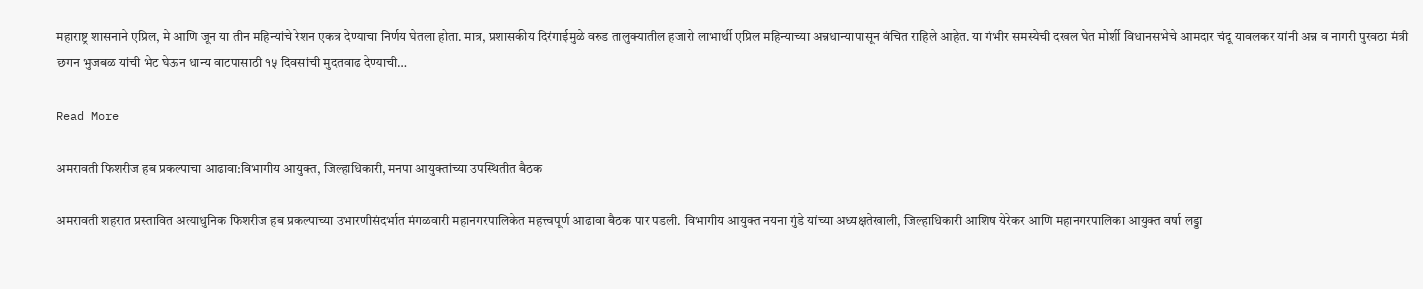महाराष्ट्र शासनाने एप्रिल, मे आणि जून या तीन महिन्यांचे रेशन एकत्र देण्याचा निर्णय घेतला होता. मात्र, प्रशासकीय दिरंगाईमुळे वरुड तालुक्यातील हजारो लाभार्थी एप्रिल महिन्याच्या अन्नधान्यापासून वंचित राहिले आहेत. या गंभीर समस्येची दखल घेत मोर्शी विधानसभेचे आमदार चंदू यावलकर यांनी अन्न व नागरी पुरवठा मंत्री छगन भुजबळ यांची भेट घेऊन धान्य वाटपासाठी १५ दिवसांची मुदतवाढ देण्याची…

Read More

अमरावती फिशरीज हब प्रकल्पाचा आढावा:विभागीय आयुक्त, जिल्हाधिकारी, मनपा आयुक्तांच्या उपस्थितीत बैठक

अमरावती शहरात प्रस्तावित अत्याधुनिक फिशरीज हब प्रकल्पाच्या उभारणीसंदर्भात मंगळवारी महानगरपालिकेत महत्त्वपूर्ण आढावा बैठक पार पडली. विभागीय आयुक्त नयना गुंडे यांच्या अध्यक्षतेखाली, जिल्हाधिकारी आशिष येरेकर आणि महानगरपालिका आयुक्त वर्षा लड्डा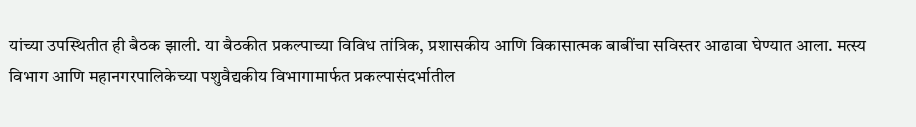यांच्या उपस्थितीत ही बैठक झाली. या बैठकीत प्रकल्पाच्या विविध तांत्रिक, प्रशासकीय आणि विकासात्मक बाबींचा सविस्तर आढावा घेण्यात आला. मत्स्य विभाग आणि महानगरपालिकेच्या पशुवैद्यकीय विभागामार्फत प्रकल्पासंदर्भातील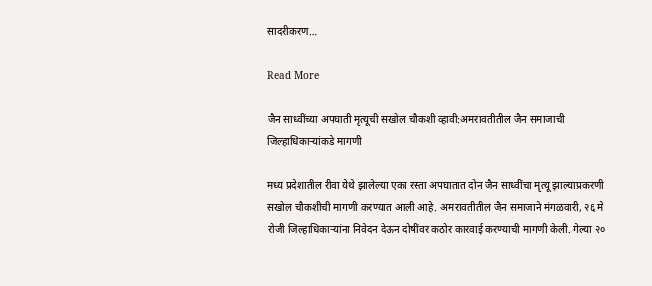सादरीकरण…

Read More

जैन साध्वींच्या अपघाती मृत्यूची सखोल चौकशी व्हावी:अमरावतीतील जैन समाजाची जिल्हाधिकाऱ्यांकडे मागणी

मध्य प्रदेशातील रीवा येथे झालेल्या एका रस्ता अपघातात दोन जैन साध्वींचा मृत्यू झाल्याप्रकरणी सखोल चौकशीची मागणी करण्यात आली आहे. अमरावतीतील जैन समाजाने मंगळवारी, २६ मे रोजी जिल्हाधिकाऱ्यांना निवेदन देऊन दोषींवर कठोर कारवाई करण्याची मागणी केली. गेल्या २०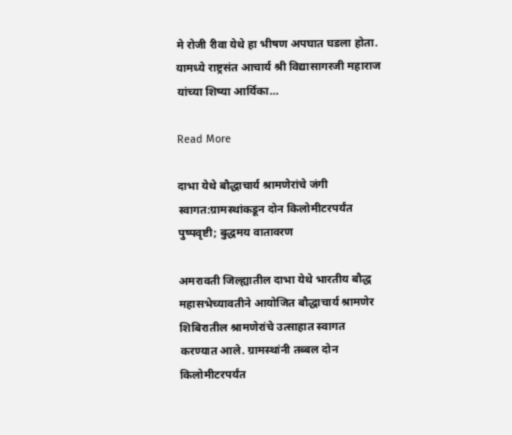मे रोजी रीवा येथे हा भीषण अपघात घडला होता. यामध्ये राष्ट्रसंत आचार्य श्री विद्यासागरजी महाराज यांच्या शिष्या आर्यिका…

Read More

दाभा येथे बौद्धाचार्य श्रामणेरांचे जंगी स्वागत:ग्रामस्थांकडून दोन किलोमीटरपर्यंत पुष्पवृष्टी; बुद्धमय वातावरण

अमरावती जिल्ह्यातील दाभा येथे भारतीय बौद्ध महासभेच्यावतीने आयोजित बौद्धाचार्य श्रामणेर शिबिरातील श्रामणेरांचे उत्साहात स्वागत करण्यात आले. ग्रामस्थांनी तब्बल दोन किलोमीटरपर्यंत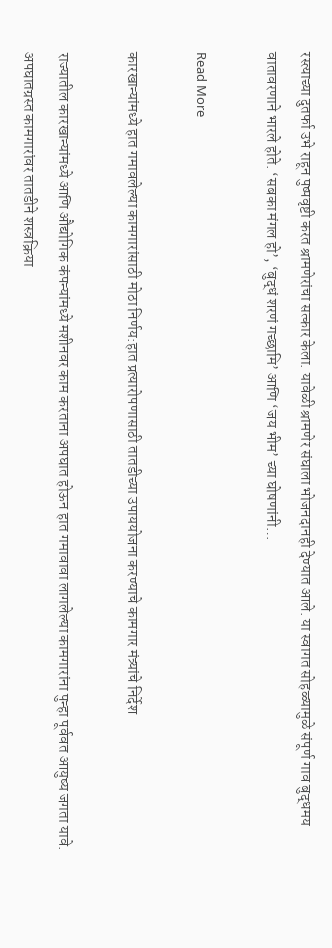रस्त्याच्या दुतर्फा उभे राहून पुष्पवृष्टी करत श्रामणेरांचा सत्कार केला. यावेळी श्रामणेर संघाला भोजनदानही देण्यात आले. या स्वागत सोहळ्यामुळे संपूर्ण गाव बुद्धमय वातावरणाने भारले होते. ‘सबका मंगल हो’, ‘बुद्धं शरणं गच्छामि’ आणि ‘जय भीम’ च्या घोषणांनी…

Read More

कारखान्यांमध्ये हात गमावलेल्या कामगारांसाठी मोठा निर्णय:हात प्रत्यारोपणासाठी तातडीच्या उपाययोजना करण्याचे कामगार मंत्र्यांचे निर्देश

राज्यातील कारखान्यांमध्ये आणि औद्योगिक कंपन्यांमध्ये मशीनवर काम करताना अपघात होऊन हात गमावावा लागलेल्या कामगारांना पुन्हा पूर्ववत आयुष्य जगता यावे. अपघातग्रस्त कामगारांवर तातडीने शस्त्रक्रिया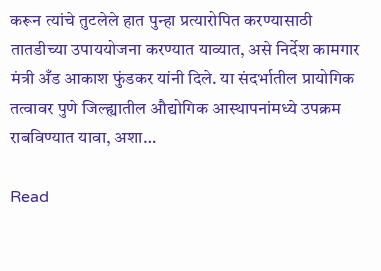करून त्यांचे तुटलेले हात पुन्हा प्रत्यारोपित करण्यासाठी तातडीच्या उपाययोजना करण्यात याव्यात, असे निर्देश कामगार मंत्री अँड आकाश फुंडकर यांनी दिले. या संदर्भातील प्रायोगिक तत्वावर पुणे जिल्ह्यातील औद्योगिक आस्थापनांमध्ये उपक्रम राबविण्यात यावा, अशा…

Read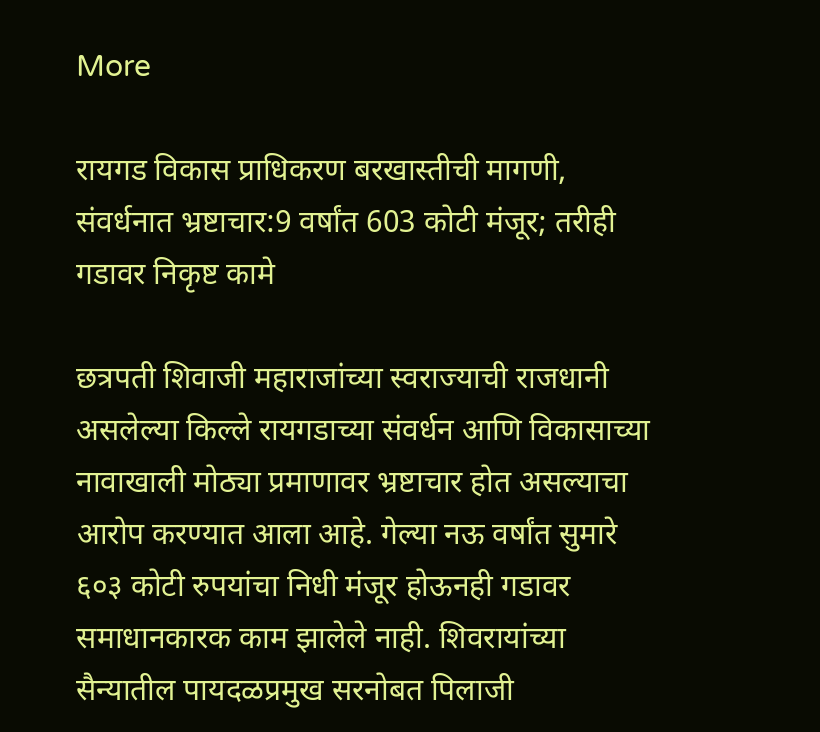More

रायगड विकास प्राधिकरण बरखास्तीची मागणी, संवर्धनात भ्रष्टाचार:9 वर्षांत 603 कोटी मंजूर; तरीही गडावर निकृष्ट कामे

छत्रपती शिवाजी महाराजांच्या स्वराज्याची राजधानी असलेल्या किल्ले रायगडाच्या संवर्धन आणि विकासाच्या नावाखाली मोठ्या प्रमाणावर भ्रष्टाचार होत असल्याचा आरोप करण्यात आला आहे. गेल्या नऊ वर्षांत सुमारे ६०३ कोटी रुपयांचा निधी मंजूर होऊनही गडावर समाधानकारक काम झालेले नाही. शिवरायांच्या सैन्यातील पायदळप्रमुख सरनोबत पिलाजी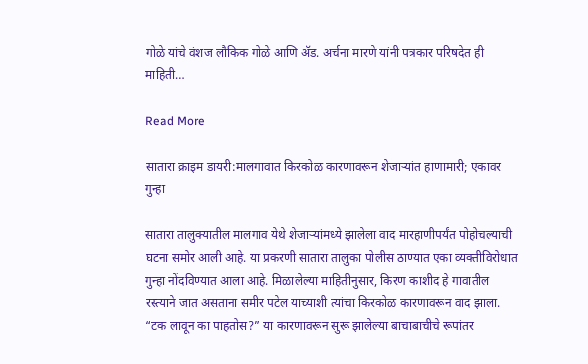गोळे यांचे वंशज लौकिक गोळे आणि ॲड. अर्चना मारणे यांनी पत्रकार परिषदेत ही माहिती…

Read More

सातारा क्राइम डायरी:मालगावात किरकोळ कारणावरून शेजाऱ्यांत हाणामारी; एकावर गुन्हा

सातारा तालुक्यातील मालगाव येथे शेजाऱ्यांमध्ये झालेला वाद मारहाणीपर्यंत पोहोचल्याची घटना समोर आली आहे. या प्रकरणी सातारा तालुका पोलीस ठाण्यात एका व्यक्तीविरोधात गुन्हा नोंदविण्यात आला आहे. मिळालेल्या माहितीनुसार, किरण काशीद हे गावातील रस्त्याने जात असताना समीर पटेल याच्याशी त्यांचा किरकोळ कारणावरून वाद झाला. “टक लावून का पाहतोस?” या कारणावरून सुरू झालेल्या बाचाबाचीचे रूपांतर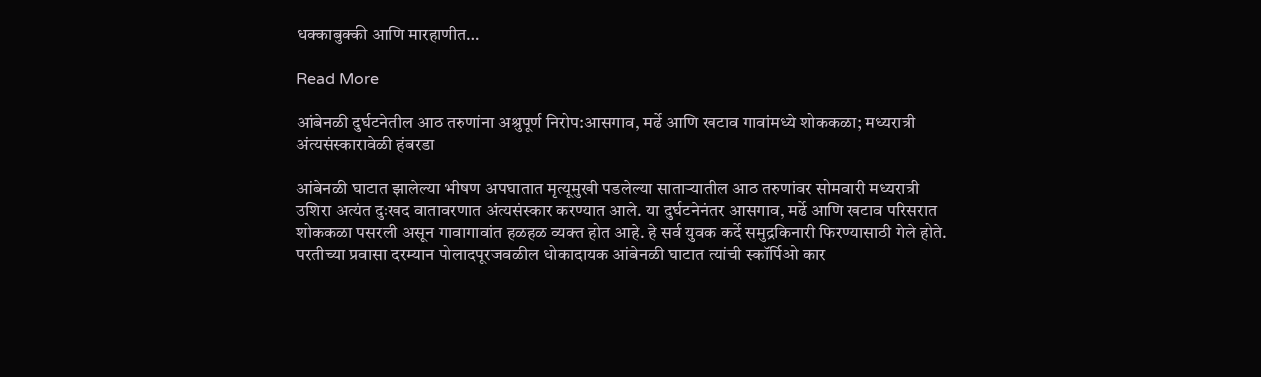धक्काबुक्की आणि मारहाणीत…

Read More

आंबेनळी दुर्घटनेतील आठ तरुणांना अश्रुपूर्ण निरोप:आसगाव, मर्ढे आणि खटाव गावांमध्ये शोककळा; मध्यरात्री अंत्यसंस्कारावेळी हंबरडा

आंबेनळी घाटात झालेल्या भीषण अपघातात मृत्यूमुखी पडलेल्या साताऱ्यातील आठ तरुणांवर सोमवारी मध्यरात्री उशिरा अत्यंत दुःखद वातावरणात अंत्यसंस्कार करण्यात आले. या दुर्घटनेनंतर आसगाव, मर्ढे आणि खटाव परिसरात शोककळा पसरली असून गावागावांत हळहळ व्यक्त होत आहे. हे सर्व युवक कर्दे समुद्रकिनारी फिरण्यासाठी गेले होते. परतीच्या प्रवासा दरम्यान पोलादपूरजवळील धोकादायक आंबेनळी घाटात त्यांची स्कॉर्पिओ कार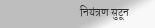नियंत्रण सुटून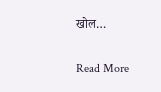खोल…

Read More